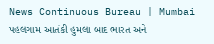News Continuous Bureau | Mumbai પહલગામ આતંકી હુમલા બાદ ભારત અને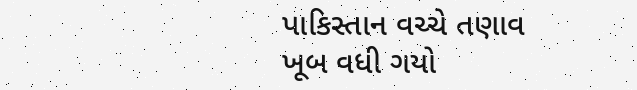પાકિસ્તાન વચ્ચે તણાવ ખૂબ વધી ગયો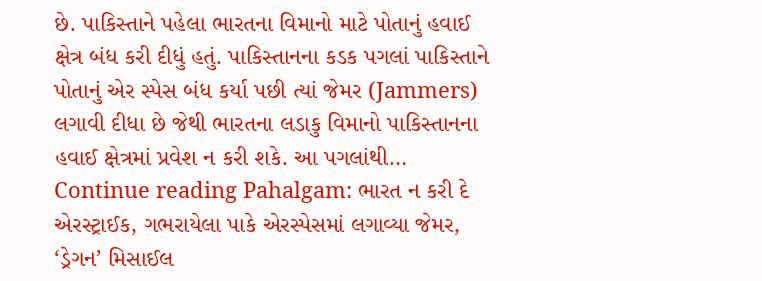છે. પાકિસ્તાને પહેલા ભારતના વિમાનો માટે પોતાનું હવાઈ ક્ષેત્ર બંધ કરી દીધું હતું. પાકિસ્તાનના કડક પગલાં પાકિસ્તાને પોતાનું એર સ્પેસ બંધ કર્યા પછી ત્યાં જેમર (Jammers) લગાવી દીધા છે જેથી ભારતના લડાકુ વિમાનો પાકિસ્તાનના હવાઈ ક્ષેત્રમાં પ્રવેશ ન કરી શકે. આ પગલાંથી… Continue reading Pahalgam: ભારત ન કરી દે એરસ્ટ્રાઈક, ગભરાયેલા પાકે એરસ્પેસમાં લગાવ્યા જેમર, ‘ડ્રેગન’ મિસાઈલ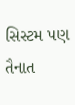સિસ્ટમ પણ તૈનાત